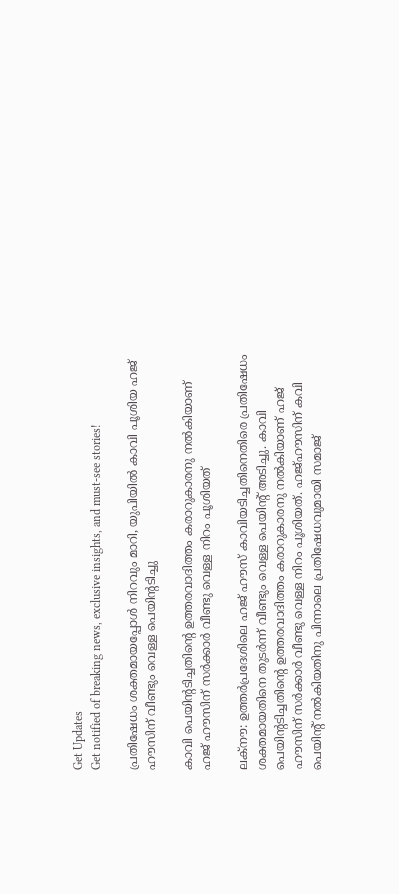Get Updates
Get notified of breaking news, exclusive insights, and must-see stories!

പ്രതിഷേധം ശക്തമായപ്പോൾ നിറവും മാറി, യുപിയിൽ കാവി പൂശിയ ഹജ് ഹൗസിന് വീണ്ടും വെള്ള പെയിന്റടിച്ചു

കാവി പെയിന്റടിച്ചതിന്റെ ഉത്തരവാദിത്തം കരാറുകാരനു നൽകിയാണ് ഹജ് ഹൗസിന് സർക്കാർ വീണ്ടു വെള്ള നിറം പൂശിയത്

ലക്നൗ: ഉത്തർപ്രദേശിലെ ഹജ് ഹൗസ് കാവിയടിച്ചതിനെതിരെ പ്രതിഷേധം ശക്തമായതിനെ തുടർന്ന് വീണ്ടും വെള്ള പെയിന്റ് അടിച്ചു. കാവി പെയിന്റടിച്ചതിന്റെ ഉത്തരവാദിത്തം കരാറുകാരനു നൽകിയാണ് ഹജ് ഹൗസിന് സർക്കാർ വീണ്ടു വെള്ള നിറം പൂശിയത്. ഹജ്ഹൗസിന് കവി പെയിന്റ് നൽകിയതിനു പിന്നാലെ പ്രതിഷേധവുമായി സമാജ്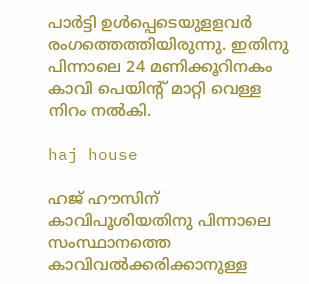പാർട്ടി ഉൾപ്പെടെയുളളവർ രംഗത്തെത്തിയിരുന്നു. ഇതിനു പിന്നാലെ 24 മണിക്കൂറിനകം കാവി പെയിന്റ് മാറ്റി വെള്ള നിറം നൽകി.

haj house

ഹജ് ഹൗസിന് കാവിപൂശിയതിനു പിന്നാലെ സംസ്ഥാനത്തെ കാവിവല്‍ക്കരിക്കാനുള്ള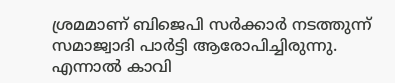ശ്രമമാണ് ബിജെപി സര്‍ക്കാര്‍ നടത്തുന്ന് സമാജ്വാദി പാര്‍ട്ടി ആരോപിച്ചിരുന്നു. എന്നാൽ കാവി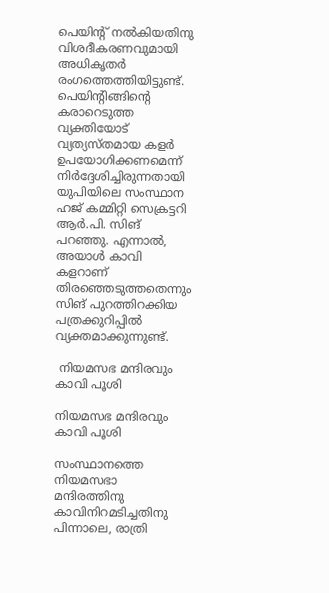പെയിന്റ് നൽകിയതിനു വിശദീകരണവുമായി അധികൃതർ രംഗത്തെത്തിയിട്ടുണ്ട്. പെയിന്റിങ്ങിന്റെ കരാറെടുത്ത വ്യക്തിയോട് വ്യത്യസ്തമായ കളര്‍ ഉപയോഗിക്കണമെന്ന് നിര്‍ദ്ദേശിച്ചിരുന്നതായി യുപിയിലെ സംസ്ഥാന ഹജ് കമ്മിറ്റി സെക്രട്ടറി ആര്‍.പി. സിങ് പറഞ്ഞു. എന്നാല്‍, അയാള്‍ കാവി കളറാണ് തിരഞ്ഞെടുത്തതെന്നും സിങ് പുറത്തിറക്കിയ പത്രക്കുറിപ്പില്‍ വ്യക്തമാക്കുന്നുണ്ട്.

 നിയമസഭ മന്ദിരവും കാവി പൂശി

നിയമസഭ മന്ദിരവും കാവി പൂശി

സംസ്ഥാനത്തെ നിയമസഭാ മന്ദിരത്തിനു കാവിനിറമടിച്ചതിനു പിന്നാലെ, രാത്രി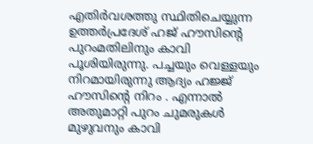എതിര്‍വശത്തു സ്ഥിതിചെയ്യുന്ന ഉത്തര്‍പ്രദേശ് ഹജ് ഹൗസിന്റെ പുറംമതിലിനും കാവി പൂശിയിരുന്നു. പച്ചയും വെള്ളയും നിറമായിരുന്നു ആദ്യം ഹജ്ജ് ഹൗസിന്റെ നിറം . എന്നാൽ അതുമാറ്റി പുറം ചുമരുകൾ മുഴുവനും കാവി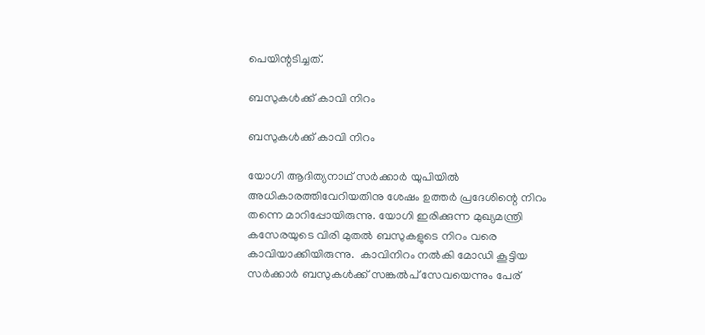പെയിന്റടിച്ചത്.

ബസുകൾക്ക് കാവി നിറം

ബസുകൾക്ക് കാവി നിറം

യോഗി ആദിത്യനാഥ് സർക്കാർ യുപിയിൽ അധികാരത്തിവേറിയതിനു ശേഷം ഉത്തർ പ്രദേശിന്റെ നിറം തന്നെ മാറിപ്പോയിരുന്നു. യോഗി ഇരിക്കുന്ന മുഖ്യമന്ത്രി കസേരയുടെ വിരി മുതൽ ബസുകളുടെ നിറം വരെ കാവിയാക്കിയിരുന്നു.  കാവിനിറം നൽകി മോഡി കൂട്ടിയ സർക്കാർ ബസുകൾക്ക് സങ്കൽപ് സേവയെന്നും പേര്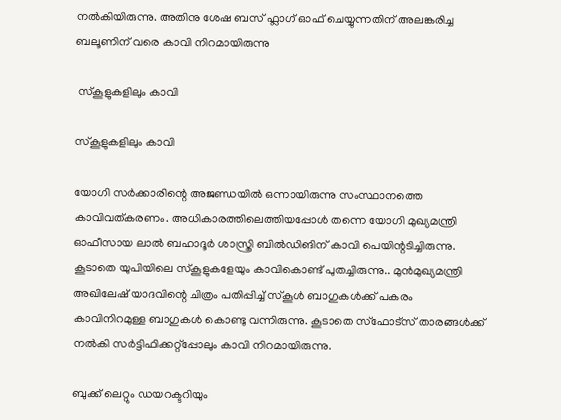നൽകിയിരുന്നു. അതിനു ശേഷ ബസ് ഫ്ലാഗ് ഓഫ് ചെയ്യുന്നതിന് അലങ്കരിച്ച ബലൂണിന് വരെ കാവി നിറമായിരുന്നു

 സ്കൂളുകളിലും കാവി

സ്കൂളുകളിലും കാവി

യോഗി സർക്കാരിന്റെ അജണ്ഡയിൽ ഒന്നായിരുന്നു സംസ്ഥാനത്തെ കാവിവത്കരണം. അധികാരത്തിലെത്തിയപ്പോൾ തന്നെ യോഗി മുഖ്യമന്ത്രി ഓഫീസായ ലാല്‍ ബഹാദൂർ ശാസ്ത്രി ബില്‍ഡിങിന് കാവി പെയിന്റടിച്ചിരുന്നു. കൂടാതെ യുപിയിലെ സ്കൂളുകളേയും കാവികൊണ്ട് പുതച്ചിരുന്നു.. മുൻമുഖ്യമന്ത്രി അഖിലേഷ് യാദവിന്റെ ചിത്രം പതിപ്പിച്ച് സ്കൂൾ ബാഗുകൾക്ക് പകരം കാവിനിറമുള്ള ബാഗുകൾ കൊണ്ടു വന്നിരുന്നു. കൂടാതെ സ്ഫോട്സ് താരങ്ങൾക്ക് നൽകി സർട്ടിഫിക്കറ്റ്പ്പോലും കാവി നിറമായിരുന്നു.

ബുക്ക് ലെറ്റും ഡയറക്ടറിയും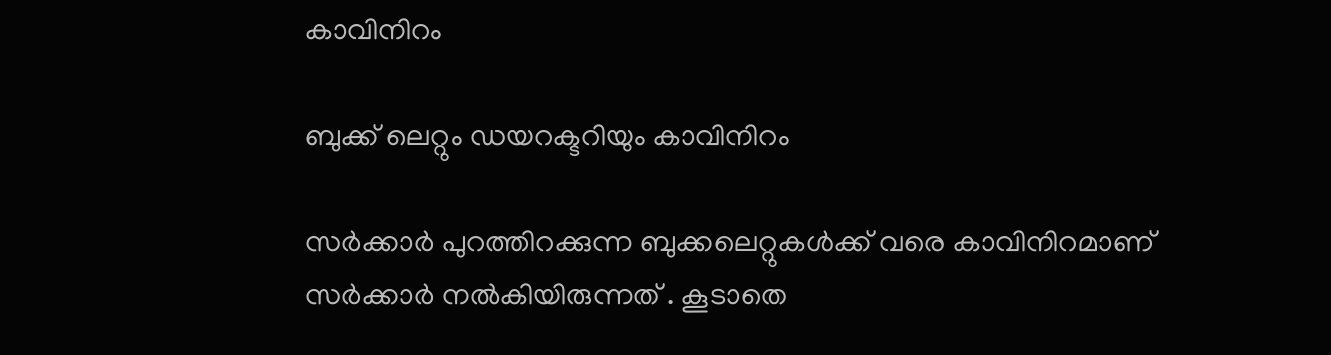കാവിനിറം

ബുക്ക് ലെറ്റും ഡയറക്ടറിയും കാവിനിറം

സർക്കാർ പുറത്തിറക്കുന്ന ബുക്കലെറ്റുകൾക്ക് വരെ കാവിനിറമാണ് സർക്കാർ നൽകിയിരുന്നത് . കൂടാതെ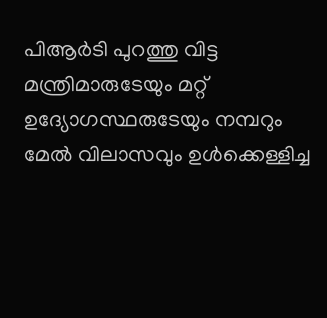പിആർടി പുറത്തു വിട്ട മന്ത്രിമാരുടേയും മറ്റ് ഉദ്യോഗസ്ഥരുടേയും നമ്പറും മേൽ വിലാസവും ഉൾക്കെള്ളിച്ച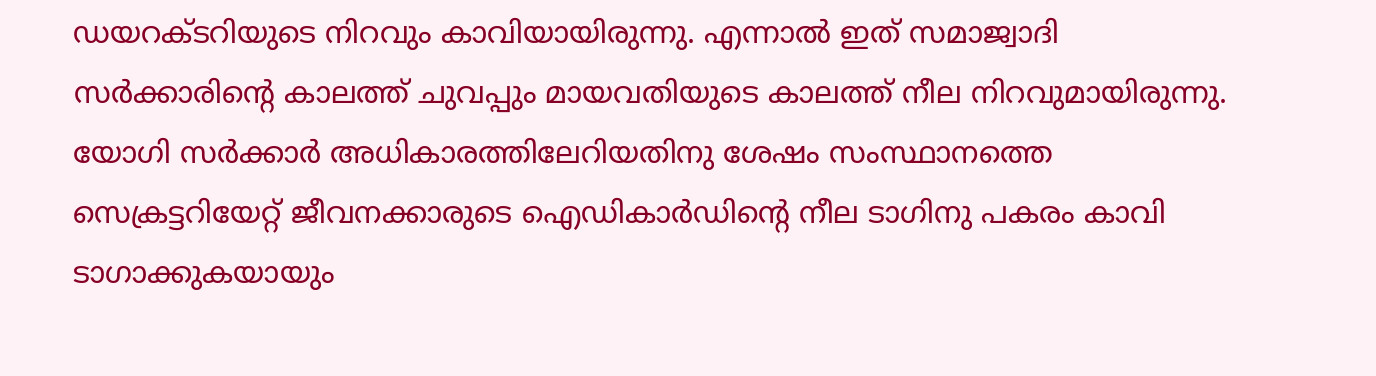ഡയറക്ടറിയുടെ നിറവും കാവിയായിരുന്നു. എന്നാൽ ഇത് സമാജ്വാദി സർക്കാരിന്റെ കാലത്ത് ചുവപ്പും മായവതിയുടെ കാലത്ത് നീല നിറവുമായിരുന്നു. യോഗി സർക്കാർ അധികാരത്തിലേറിയതിനു ശേഷം സംസ്ഥാനത്തെ സെക്രട്ടറിയേറ്റ് ജീവനക്കാരുടെ ഐഡികാർഡിന്റെ നീല ടാഗിനു പകരം കാവി ടാഗാക്കുകയായും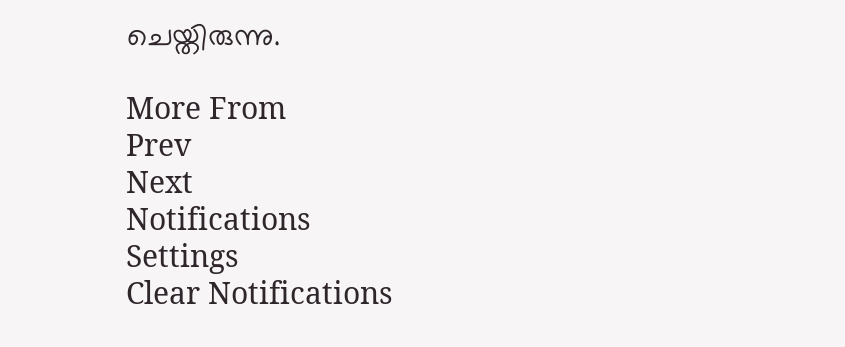ചെയ്തിരുന്നു.

More From
Prev
Next
Notifications
Settings
Clear Notifications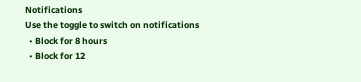Notifications
Use the toggle to switch on notifications
  • Block for 8 hours
  • Block for 12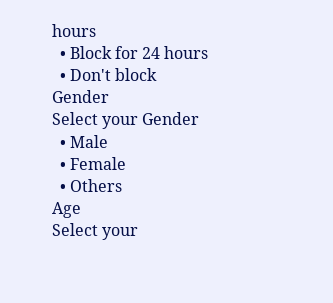hours
  • Block for 24 hours
  • Don't block
Gender
Select your Gender
  • Male
  • Female
  • Others
Age
Select your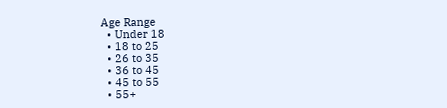Age Range
  • Under 18
  • 18 to 25
  • 26 to 35
  • 36 to 45
  • 45 to 55
  • 55+